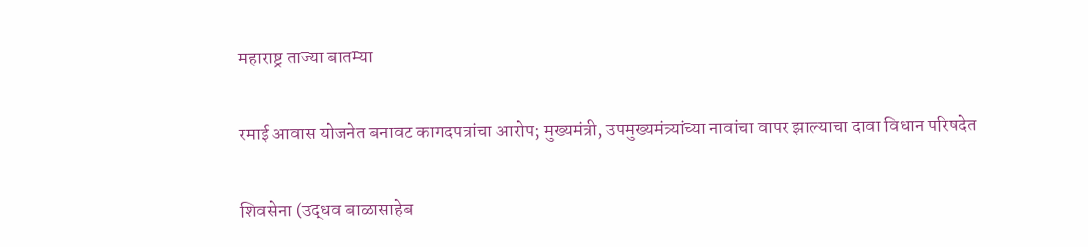महाराष्ट्र ताज्या बातम्या

रमाई आवास योजनेत बनावट कागदपत्रांचा आरोप; मुख्यमंत्री, उपमुख्यमंत्र्यांच्या नावांचा वापर झाल्याचा दावा विधान परिषदेत

शिवसेना (उद्धव बाळासाहेब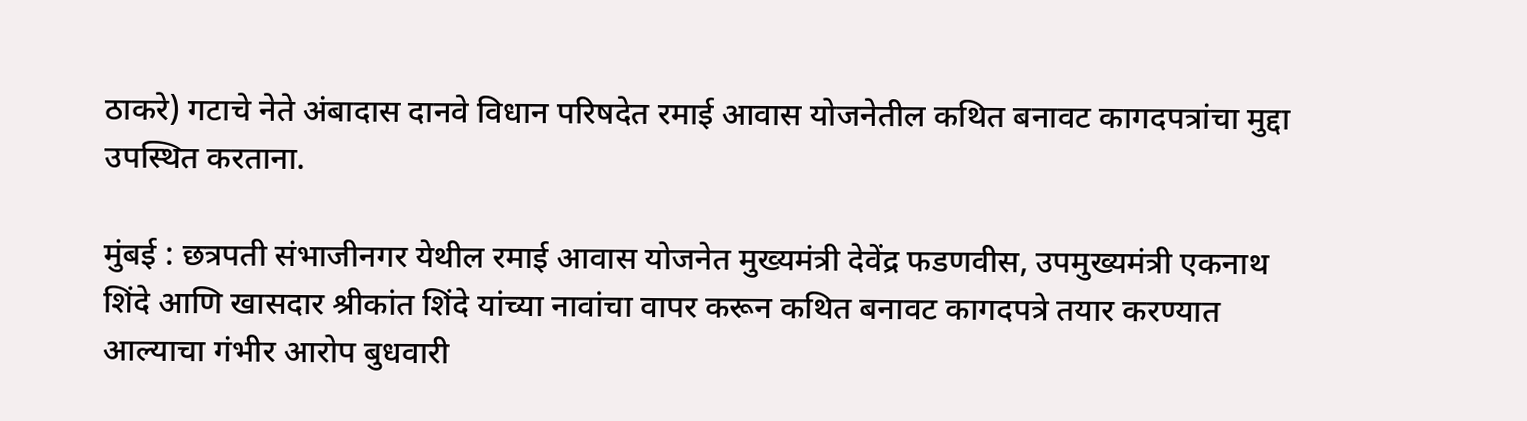ठाकरे) गटाचे नेते अंबादास दानवे विधान परिषदेत रमाई आवास योजनेतील कथित बनावट कागदपत्रांचा मुद्दा उपस्थित करताना.

मुंबई : छत्रपती संभाजीनगर येथील रमाई आवास योजनेत मुख्यमंत्री देवेंद्र फडणवीस, उपमुख्यमंत्री एकनाथ शिंदे आणि खासदार श्रीकांत शिंदे यांच्या नावांचा वापर करून कथित बनावट कागदपत्रे तयार करण्यात आल्याचा गंभीर आरोप बुधवारी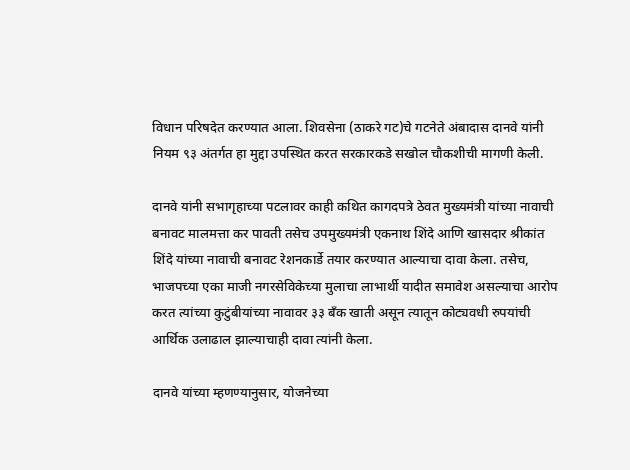विधान परिषदेत करण्यात आला. शिवसेना (ठाकरे गट)चे गटनेते अंबादास दानवे यांनी नियम ९३ अंतर्गत हा मुद्दा उपस्थित करत सरकारकडे सखोल चौकशीची मागणी केली.

दानवे यांनी सभागृहाच्या पटलावर काही कथित कागदपत्रे ठेवत मुख्यमंत्री यांच्या नावाची बनावट मालमत्ता कर पावती तसेच उपमुख्यमंत्री एकनाथ शिंदे आणि खासदार श्रीकांत शिंदे यांच्या नावाची बनावट रेशनकार्डे तयार करण्यात आल्याचा दावा केला. तसेच, भाजपच्या एका माजी नगरसेविकेच्या मुलाचा लाभार्थी यादीत समावेश असल्याचा आरोप करत त्यांच्या कुटुंबीयांच्या नावावर ३३ बँक खाती असून त्यातून कोट्यवधी रुपयांची आर्थिक उलाढाल झाल्याचाही दावा त्यांनी केला.

दानवे यांच्या म्हणण्यानुसार, योजनेच्या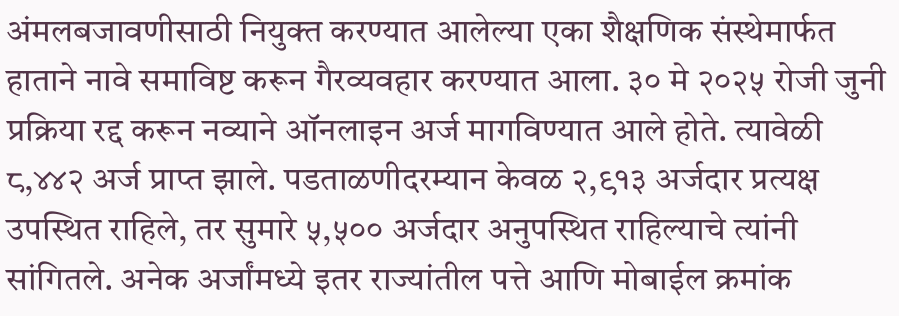अंमलबजावणीसाठी नियुक्त करण्यात आलेल्या एका शैक्षणिक संस्थेमार्फत हाताने नावे समाविष्ट करून गैरव्यवहार करण्यात आला. ३० मे २०२५ रोजी जुनी प्रक्रिया रद्द करून नव्याने ऑनलाइन अर्ज मागविण्यात आले होते. त्यावेळी ८,४४२ अर्ज प्राप्त झाले. पडताळणीदरम्यान केवळ २,९१३ अर्जदार प्रत्यक्ष उपस्थित राहिले, तर सुमारे ५,५०० अर्जदार अनुपस्थित राहिल्याचे त्यांनी सांगितले. अनेक अर्जांमध्ये इतर राज्यांतील पत्ते आणि मोबाईल क्रमांक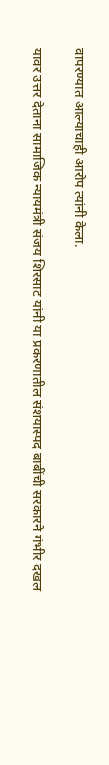वापरण्यात आल्याचाही आरोप त्यांनी केला.

यावर उत्तर देताना सामाजिक न्यायमंत्री संजय शिरसाट यांनी या प्रकरणातील संशयास्पद बाबींची सरकारने गंभीर दखल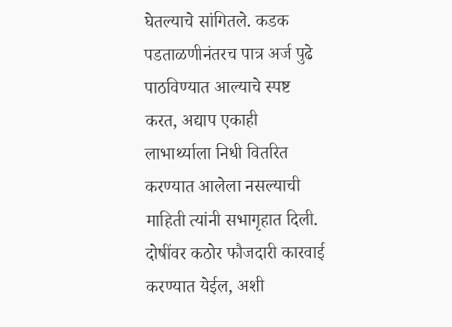घेतल्याचे सांगितले. कडक पडताळणीनंतरच पात्र अर्ज पुढे पाठविण्यात आल्याचे स्पष्ट करत, अद्याप एकाही लाभार्थ्याला निधी वितरित करण्यात आलेला नसल्याची माहिती त्यांनी सभागृहात दिली. दोषींवर कठोर फौजदारी कारवाई करण्यात येईल, अशी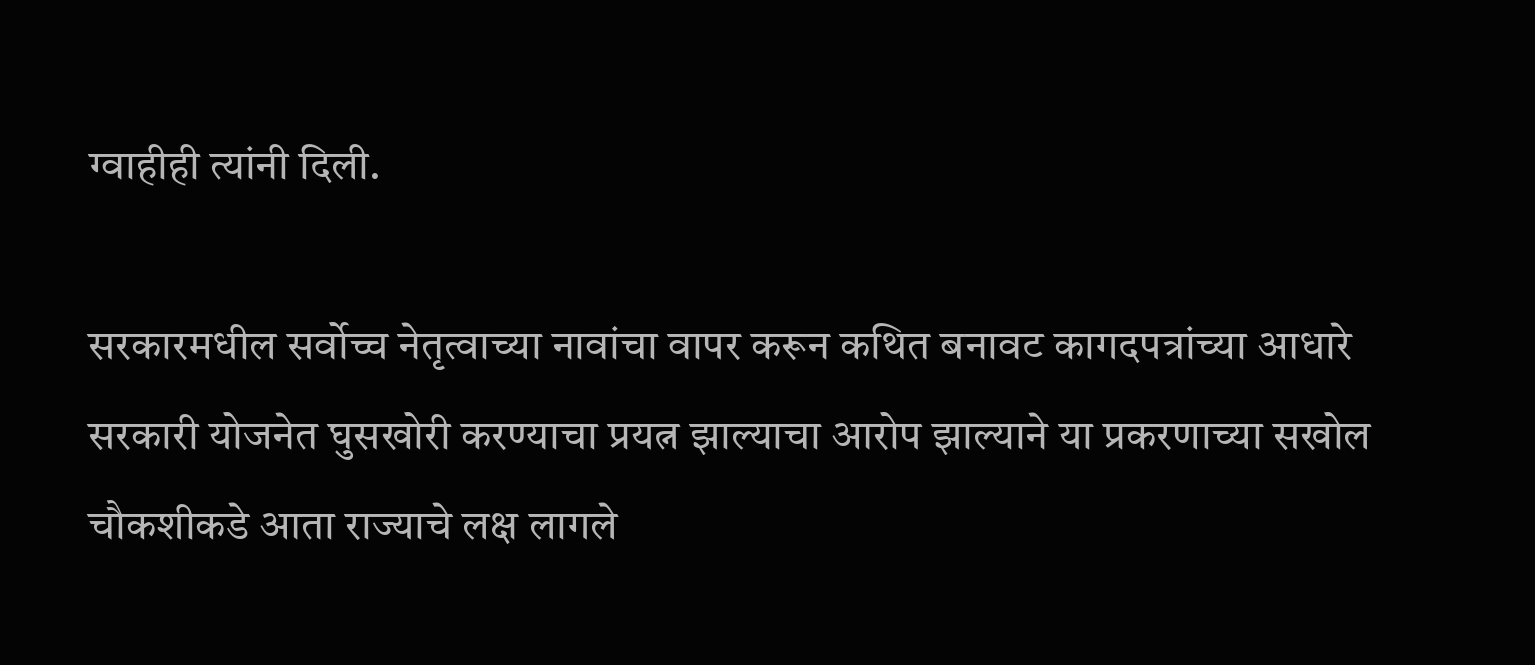ग्वाहीही त्यांनी दिली.

सरकारमधील सर्वोच्च नेतृत्वाच्या नावांचा वापर करून कथित बनावट कागदपत्रांच्या आधारे सरकारी योजनेत घुसखोरी करण्याचा प्रयत्न झाल्याचा आरोप झाल्याने या प्रकरणाच्या सखोल चौकशीकडे आता राज्याचे लक्ष लागले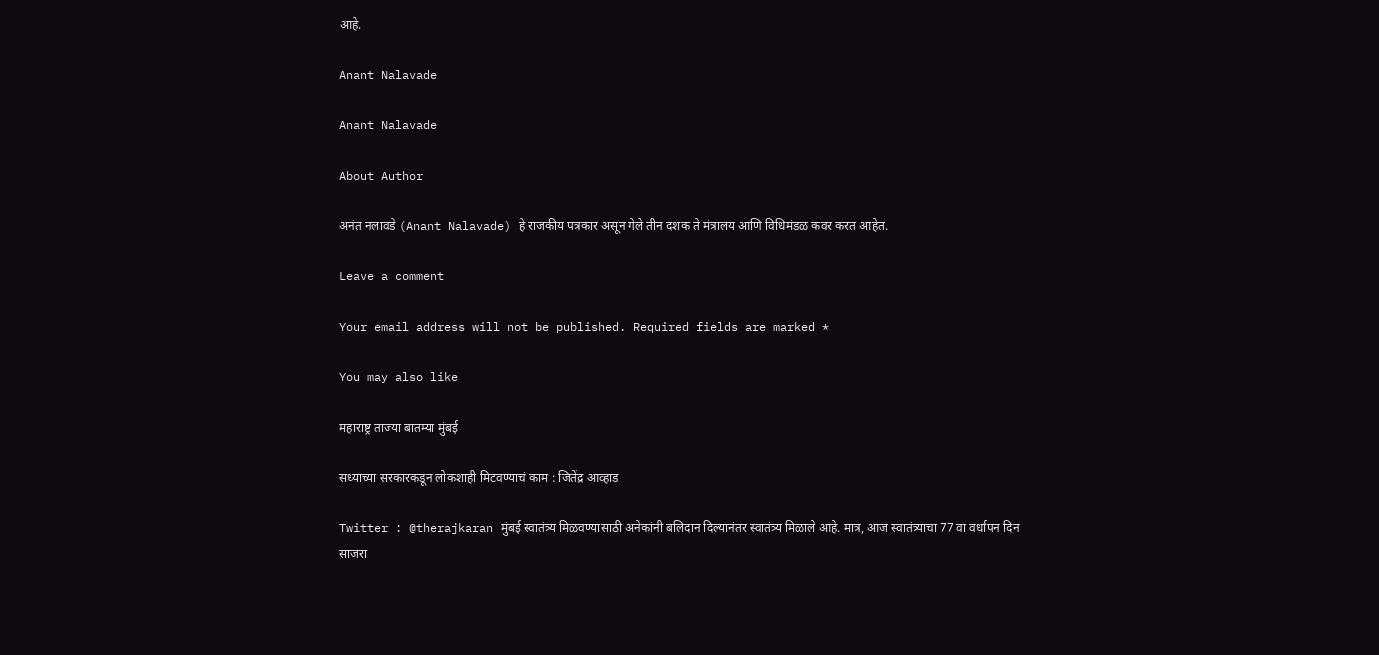आहे.

Anant Nalavade

Anant Nalavade

About Author

अनंत नलावडे (Anant Nalavade) हे राजकीय पत्रकार असून गेले तीन दशक ते मंत्रालय आणि विधिमंडळ कवर करत आहेत.

Leave a comment

Your email address will not be published. Required fields are marked *

You may also like

महाराष्ट्र ताज्या बातम्या मुंबई

सध्याच्या सरकारकडून लोकशाही मिटवण्याचं काम : जितेंद्र आव्हाड

Twitter : @therajkaran मुंबई स्वातंत्र्य मिळवण्यासाठी अनेकांनी बलिदान दिल्यानंतर स्वातंत्र्य मिळाले आहे. मात्र, आज स्वातंत्र्याचा 77 वा वर्धापन दिन साजरा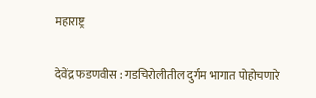महाराष्ट्र

देवेंद्र फडणवीस : गडचिरोलीतील दुर्गम भागात पोहोचणारे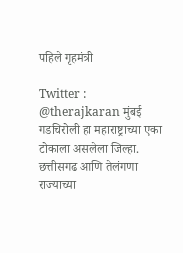पहिले गृहमंत्री

Twitter : @therajkaran मुंबई गडचिरोली हा महाराष्ट्राच्या एका टोकाला असलेला जिल्हा. छत्तीसगढ आणि तेलंगणा राज्याच्या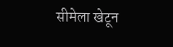सीमेला खेटून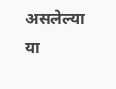असलेल्या या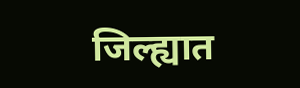जिल्ह्यात